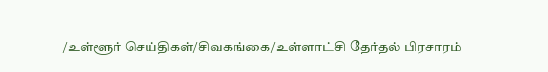/உள்ளூர் செய்திகள்/சிவகங்கை/உள்ளாட்சி தேர்தல் பிரசாரம்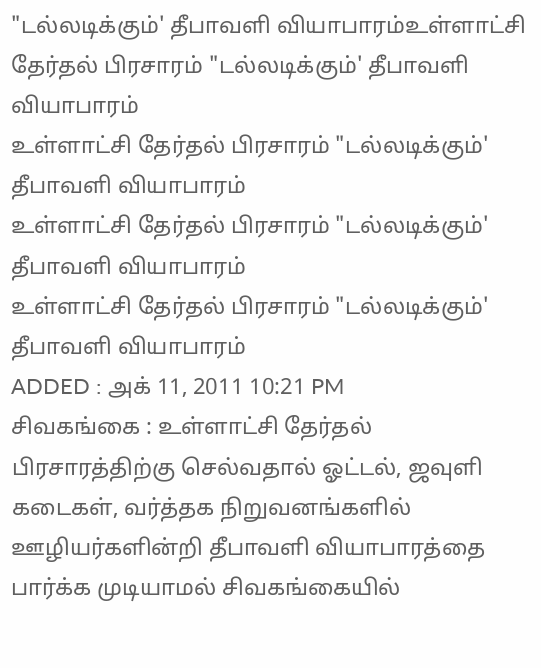"டல்லடிக்கும்' தீபாவளி வியாபாரம்உள்ளாட்சி தேர்தல் பிரசாரம் "டல்லடிக்கும்' தீபாவளி வியாபாரம்
உள்ளாட்சி தேர்தல் பிரசாரம் "டல்லடிக்கும்' தீபாவளி வியாபாரம்
உள்ளாட்சி தேர்தல் பிரசாரம் "டல்லடிக்கும்' தீபாவளி வியாபாரம்
உள்ளாட்சி தேர்தல் பிரசாரம் "டல்லடிக்கும்' தீபாவளி வியாபாரம்
ADDED : அக் 11, 2011 10:21 PM
சிவகங்கை : உள்ளாட்சி தேர்தல் பிரசாரத்திற்கு செல்வதால் ஓட்டல், ஜவுளி கடைகள், வர்த்தக நிறுவனங்களில் ஊழியர்களின்றி தீபாவளி வியாபாரத்தை பார்க்க முடியாமல் சிவகங்கையில்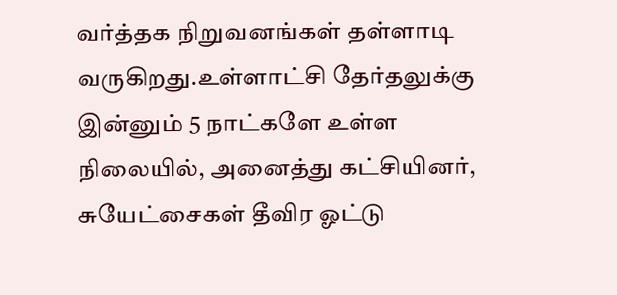வர்த்தக நிறுவனங்கள் தள்ளாடி வருகிறது.உள்ளாட்சி தேர்தலுக்கு இன்னும் 5 நாட்களே உள்ள நிலையில், அனைத்து கட்சியினர், சுயேட்சைகள் தீவிர ஓட்டு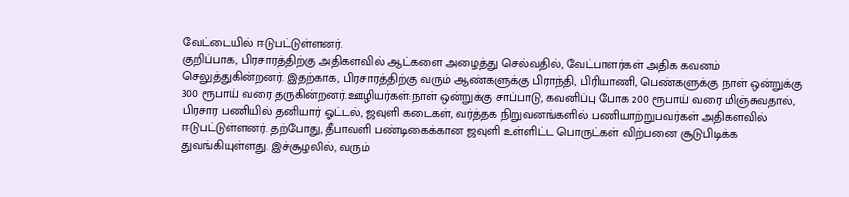வேட்டையில் ஈடுபட்டுள்ளனர்.
குறிப்பாக, பிரசாரத்திற்கு அதிகளவில் ஆட்களை அழைத்து செல்வதில், வேட்பாளர்கள் அதிக கவனம் செலுத்துகின்றனர். இதற்காக, பிரசாரத்திற்கு வரும் ஆண்களுக்கு பிராந்தி, பிரியாணி, பெண்களுக்கு நாள் ஒன்றுக்கு 300 ரூபாய் வரை தருகின்றனர்.ஊழியர்கள்:நாள் ஒன்றுக்கு சாப்பாடு, கவனிப்பு போக 200 ரூபாய் வரை மிஞ்சுவதால், பிரசார பணியில் தனியார் ஓட்டல், ஜவுளி கடைகள், வர்த்தக நிறுவனங்களில் பணியாற்றுபவர்கள் அதிகளவில் ஈடுபட்டுள்ளனர். தற்போது, தீபாவளி பண்டிகைக்கான ஜவுளி உள்ளிட்ட பொருட்கள் விற்பனை சூடுபிடிக்க துவங்கியுள்ளது. இச்சூழலில், வரும்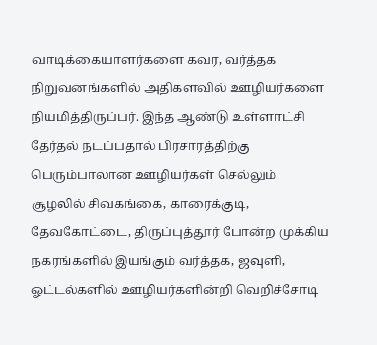வாடிக்கையாளர்களை கவர, வர்த்தக நிறுவனங்களில் அதிகளவில் ஊழியர்களை நியமித்திருப்பர். இந்த ஆண்டு உள்ளாட்சி தேர்தல் நடப்பதால் பிரசாரத்திற்கு பெரும்பாலான ஊழியர்கள் செல்லும் சூழலில் சிவகங்கை, காரைக்குடி, தேவகோட்டை, திருப்புத்தூர் போன்ற முக்கிய நகரங்களில் இயங்கும் வர்த்தக, ஜவுளி, ஓட்டல்களில் ஊழியர்களின்றி வெறிச்சோடி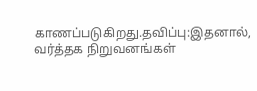காணப்படுகிறது.தவிப்பு:இதனால், வர்த்தக நிறுவனங்கள்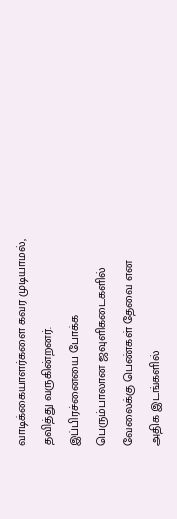வாடிக்கையாளர்களை கவர முடியாமல், தவித்து வருகின்றனர். இப்பிரச்னையை போக்க பெரும்பாலான ஜவுளிகடைகளில் வேலைக்கு பெண்கள் தேவை என அதிக இடங்களில்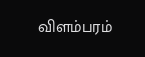விளம்பரம்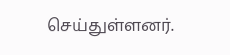செய்துள்ளனர்.